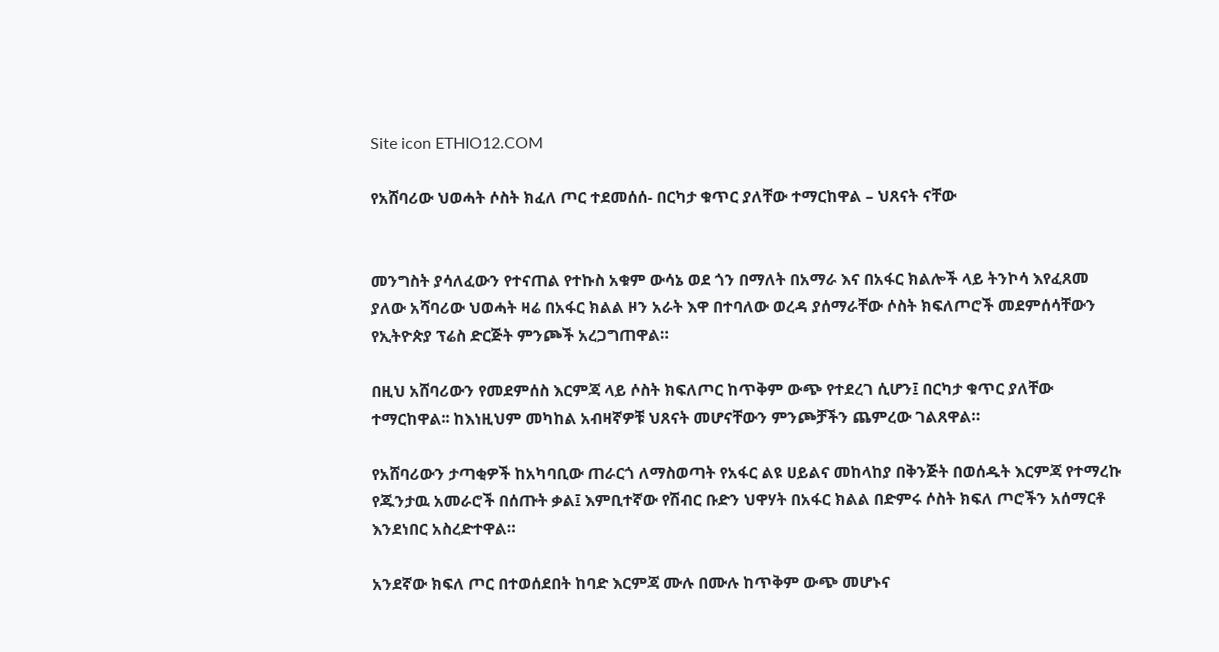Site icon ETHIO12.COM

የአሸባሪው ህወሓት ሶስት ክፈለ ጦር ተደመሰሰ- በርካታ ቁጥር ያለቸው ተማርከዋል – ህጸናት ናቸው


መንግስት ያሳለፈውን የተናጠል የተኩስ አቁም ውሳኔ ወደ ጎን በማለት በአማራ እና በአፋር ክልሎች ላይ ትንኮሳ እየፈጸመ ያለው አሻባሪው ህወሓት ዛሬ በአፋር ክልል ዞን አራት እዋ በተባለው ወረዳ ያሰማራቸው ሶስት ክፍለጦሮች መደምሰሳቸውን የኢትዮጵያ ፕሬስ ድርጅት ምንጮች አረጋግጠዋል።

በዚህ አሸባሪውን የመደምሰስ እርምጃ ላይ ሶስት ክፍለጦር ከጥቅም ውጭ የተደረገ ሲሆን፤ በርካታ ቁጥር ያለቸው ተማርከዋል፡፡ ከእነዚህም መካከል አብዛኛዎቹ ህጸናት መሆናቸውን ምንጮቻችን ጨምረው ገልጸዋል።

የአሸባሪውን ታጣቂዎች ከአካባቢው ጠራርጎ ለማስወጣት የአፋር ልዩ ሀይልና መከላከያ በቅንጅት በወሰዱት እርምጃ የተማረኩ የጁንታዉ አመራሮች በሰጡት ቃል፤ እምቢተኛው የሽብር ቡድን ህዋሃት በአፋር ክልል በድምሩ ሶስት ክፍለ ጦሮችን አሰማርቶ እንደነበር አስረድተዋል።

አንደኛው ክፍለ ጦር በተወሰደበት ከባድ እርምጃ ሙሉ በሙሉ ከጥቅም ውጭ መሆኑና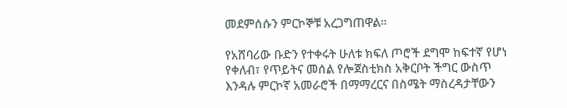መደምሰሱን ምርኮኞቹ አረጋግጠዋል፡፡

የአሸባሪው ቡድን የተቀሩት ሁለቱ ክፍለ ጦሮች ደግሞ ከፍተኛ የሆነ የቀለብ፣ የጥይትና መሰል የሎጀስቲክስ አቅርቦት ችግር ውስጥ እንዳሉ ምርኮኛ አመራሮች በማማረርና በስሜት ማስረዳታቸውን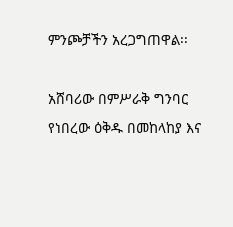ምንጮቻችን አረጋግጠዋል፡፡

አሸባሪው በምሥራቅ ግንባር የነበረው ዕቅዱ በመከላከያ እና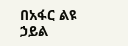በአፋር ልዩ ኃይል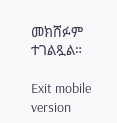መክሸፉም ተገልጿል።

Exit mobile version